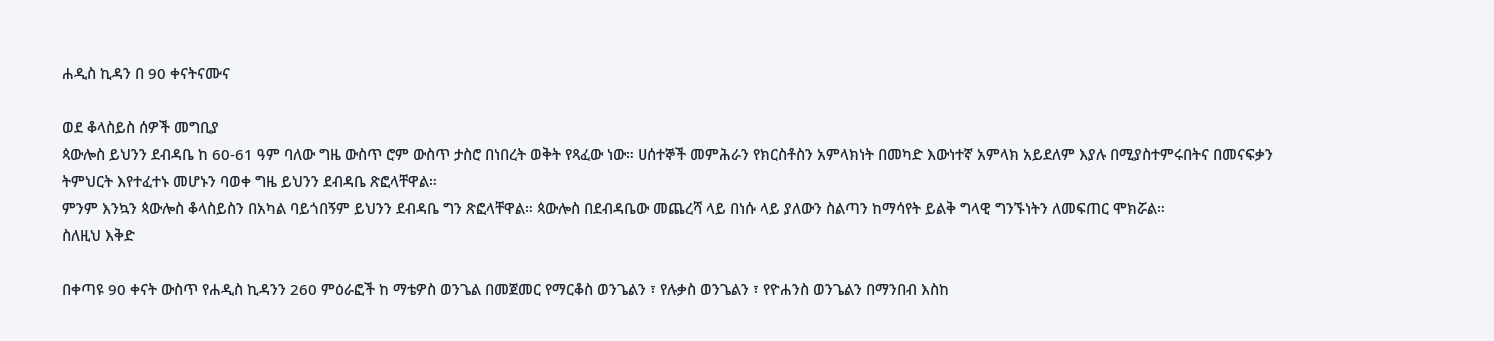ሐዲስ ኪዳን በ 90 ቀናትናሙና

ወደ ቆላስይስ ሰዎች መግቢያ
ጳውሎስ ይህንን ደብዳቤ ከ 60-61 ዓም ባለው ግዜ ውስጥ ሮም ውስጥ ታስሮ በነበረት ወቅት የጻፈው ነው። ሀሰተኞች መምሕራን የክርስቶስን አምላክነት በመካድ እውነተኛ አምላክ አይደለም እያሉ በሚያስተምሩበትና በመናፍቃን ትምህርት እየተፈተኑ መሆኑን ባወቀ ግዜ ይህንን ደብዳቤ ጽፎላቸዋል።
ምንም እንኳን ጳውሎስ ቆላስይስን በአካል ባይጎበኝም ይህንን ደብዳቤ ግን ጽፎላቸዋል። ጳውሎስ በደብዳቤው መጨረሻ ላይ በነሱ ላይ ያለውን ስልጣን ከማሳየት ይልቅ ግላዊ ግንኙነትን ለመፍጠር ሞክሯል።
ስለዚህ እቅድ

በቀጣዩ 90 ቀናት ውስጥ የሐዲስ ኪዳንን 260 ምዕራፎች ከ ማቴዎስ ወንጌል በመጀመር የማርቆስ ወንጌልን ፣ የሉቃስ ወንጌልን ፣ የዮሐንስ ወንጌልን በማንበብ እስከ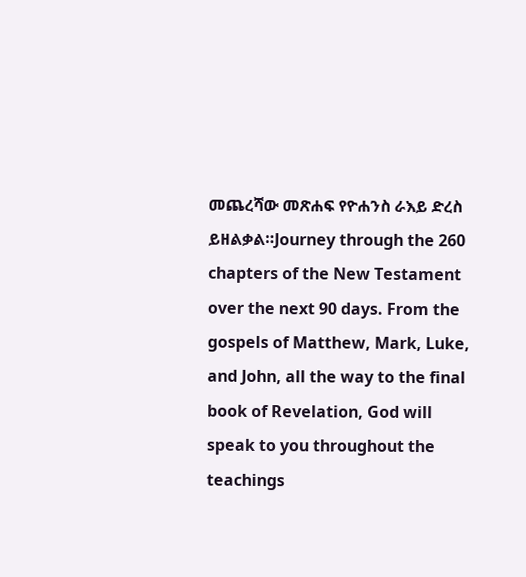መጨረሻው መጽሐፍ የዮሐንስ ራእይ ድረስ ይዘልቃል።Journey through the 260 chapters of the New Testament over the next 90 days. From the gospels of Matthew, Mark, Luke, and John, all the way to the final book of Revelation, God will speak to you throughout the teachings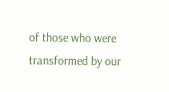of those who were transformed by our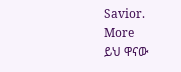Savior.
More
ይህ ዋናው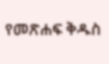የመጽሐፍ ቅዱስ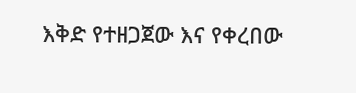እቅድ የተዘጋጀው እና የቀረበው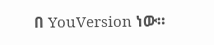በ YouVersion ነው።